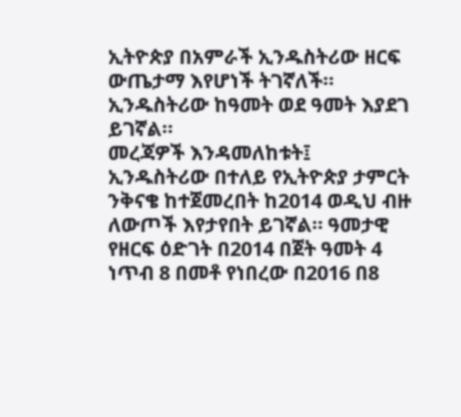ኢትዮጵያ በአምራች ኢንዱስትሪው ዘርፍ ውጤታማ እየሆነች ትገኛለች። ኢንዱስትሪው ከዓመት ወደ ዓመት እያደገ ይገኛል።
መረጃዎች እንዳመለከቱት፤ ኢንዱስትሪው በተለይ የኢትዮጵያ ታምርት ንቅናቄ ከተጀመረበት ከ2014 ወዲህ ብዙ ለውጦች እየታየበት ይገኛል። ዓመታዊ የዘርፍ ዕድገት በ2014 በጀት ዓመት 4 ነጥብ 8 በመቶ የነበረው በ2016 በ8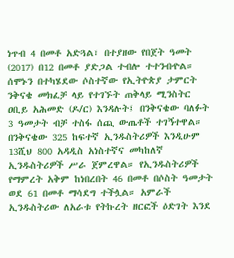ነጥብ 4 በመቶ አድጓል፣ በተያዘው የበጀት ዓመት (2017) በ12 በመቶ ያድጋል ተብሎ ተተንብዯል።
ሰሞኑን በተካሄደው ሶስተኛው የኢትዮጵያ ታምርት ንቅናቄ መክፈቻ ላይ የተገኙት ጠቅላይ ሚንስትር ዐቢይ አሕመድ (ዶ/ር) እንዳሉት፤ በንቅናቄው ባለፉት 3 ዓመታት ብቻ ተስፋ ሰጪ ውጤቶች ተገኝተዋል። በንቅናቄው 325 ከፍተኛ ኢንዱስትሪዎች እንዲሁም 13ሺህ 800 አዳዲስ አነስተኛና መካከለኛ ኢንዱስትሪዎች ሥራ ጀምረዋል። የኢንዱስትሪዎች የማምረት አቅም ከነበረበት 46 በመቶ በሶስት ዓመታት ወደ 61 በመቶ ማሳደግ ተችሏል። አምራች ኢንዱስትሪው ለአራቱ የትኩረት ዘርፎች ዕድገት እንደ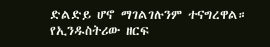ድልድይ ሆኖ ማገልገሉንም ተናግረዋል።
የኢንዱስትሪው ዘርፍ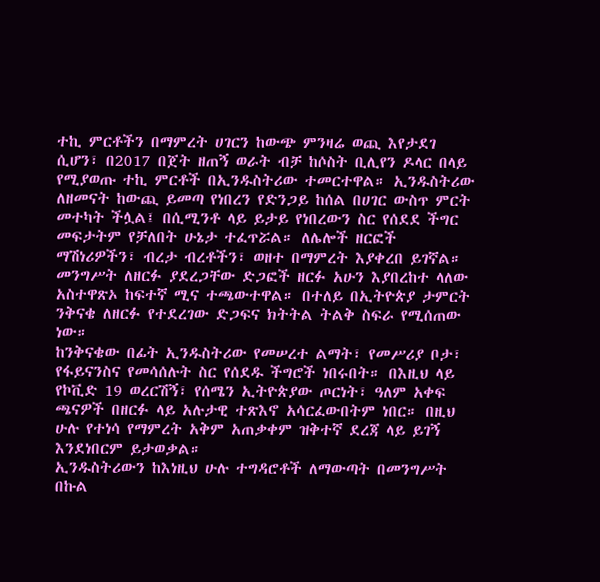ተኪ ምርቶችን በማምረት ሀገርን ከውጭ ምንዛሬ ወጪ እየታደገ ሲሆን፣ በ2017 በጀት ዘጠኝ ወራት ብቻ ከሶስት ቢሊየን ዶላር በላይ የሚያወጡ ተኪ ምርቶች በኢንዱስትሪው ተመርተዋል። ኢንዱስትሪው ለዘመናት ከውጪ ይመጣ የነበረን የድንጋይ ከሰል በሀገር ውስጥ ምርት መተካት ችሏል፤ በሲሚንቶ ላይ ይታይ የነበረውን ስር የሰደደ ችግር መፍታትም የቻለበት ሁኔታ ተፈጥሯል። ለሌሎች ዘርፎች ማሽነሪዎችን፣ ብረታ ብረቶችን፣ ወዘተ በማምረት እያቀረበ ይገኛል።
መንግሥት ለዘርፉ ያደረጋቸው ድጋፎች ዘርፉ አሁን እያበረከተ ላለው አስተዋጽኦ ከፍተኛ ሚና ተጫውተዋል። በተለይ በኢትዮጵያ ታምርት ንቅናቄ ለዘርፉ የተደረገው ድጋፍና ክትትል ትልቅ ስፍራ የሚሰጠው ነው።
ከንቅናቄው በፊት ኢንዱስትሪው የመሠረተ ልማት፣ የመሥሪያ ቦታ፣ የፋይናንስና የመሳሰሉት ስር የሰደዱ ችግሮች ነበሩበት። በእዚህ ላይ የኮቪድ 19 ወረርሽኝ፣ የሰሜን ኢትዮጵያው ጦርነት፣ ዓለም አቀፍ ጫናዎች በዘርፉ ላይ አሉታዊ ተጽእኖ አሳርፈውበትም ነበር። በዚህ ሁሉ የተነሳ የማምረት አቅም አጠቃቀም ዝቅተኛ ደረጃ ላይ ይገኝ እንደነበርም ይታወቃል።
ኢንዱስትሪውን ከእነዚህ ሁሉ ተግዳሮቶች ለማውጣት በመንግሥት በኩል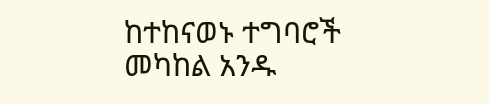ከተከናወኑ ተግባሮች መካከል አንዱ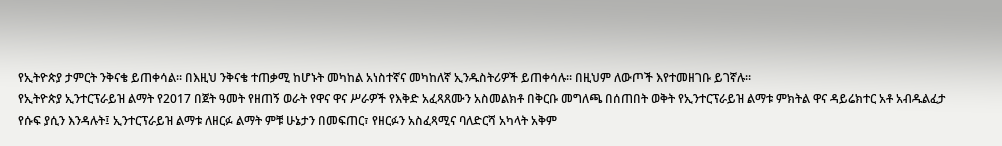የኢትዮጵያ ታምርት ንቅናቄ ይጠቀሳል። በእዚህ ንቅናቄ ተጠቃሚ ከሆኑት መካከል አነስተኛና መካከለኛ ኢንዱስትሪዎች ይጠቀሳሉ። በዚህም ለውጦች እየተመዘገቡ ይገኛሉ።
የኢትዮጵያ ኢንተርፕራይዝ ልማት የ2017 በጀት ዓመት የዘጠኝ ወራት የዋና ዋና ሥራዎች የእቅድ አፈጻጸሙን አስመልክቶ በቅርቡ መግለጫ በሰጠበት ወቅት የኢንተርፕራይዝ ልማቱ ምክትል ዋና ዳይሬክተር አቶ አብዱልፈታ የሱፍ ያሲን እንዳሉት፤ ኢንተርፕራይዝ ልማቱ ለዘርፉ ልማት ምቹ ሁኔታን በመፍጠር፣ የዘርፉን አስፈጻሚና ባለድርሻ አካላት አቅም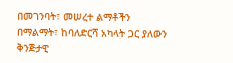በመገንባት፣ መሠረተ ልማቶችን በማልማት፣ ከባለድርሻ አካላት ጋር ያለውን ቅንጅታዊ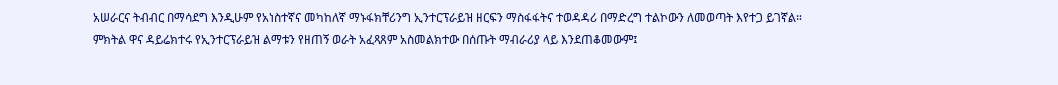አሠራርና ትብብር በማሳደግ እንዲሁም የአነስተኛና መካከለኛ ማኑፋክቸሪንግ ኢንተርፕራይዝ ዘርፍን ማስፋፋትና ተወዳዳሪ በማድረግ ተልኮውን ለመወጣት እየተጋ ይገኛል።
ምክትል ዋና ዳይሬክተሩ የኢንተርፕራይዝ ልማቱን የዘጠኝ ወራት አፈጻጸም አስመልክተው በሰጡት ማብራሪያ ላይ እንደጠቆመውም፤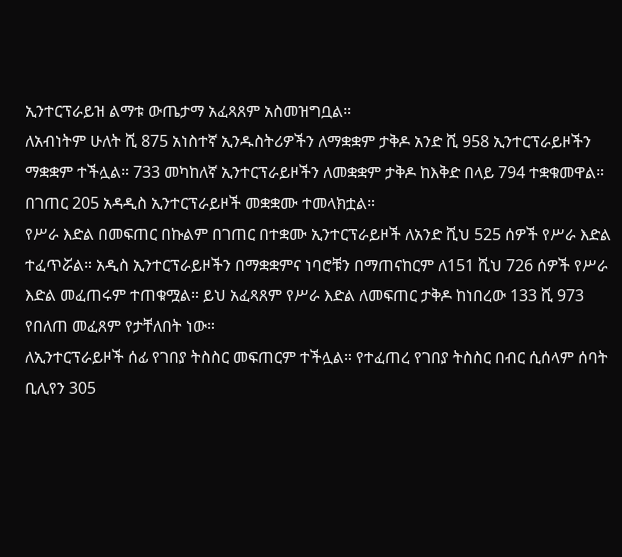ኢንተርፕራይዝ ልማቱ ውጤታማ አፈጻጸም አስመዝግቧል።
ለአብነትም ሁለት ሺ 875 አነስተኛ ኢንዱስትሪዎችን ለማቋቋም ታቅዶ አንድ ሺ 958 ኢንተርፕራይዞችን ማቋቋም ተችሏል። 733 መካከለኛ ኢንተርፕራይዞችን ለመቋቋም ታቅዶ ከእቅድ በላይ 794 ተቋቁመዋል። በገጠር 205 አዳዲስ ኢንተርፕራይዞች መቋቋሙ ተመላክቷል።
የሥራ እድል በመፍጠር በኩልም በገጠር በተቋሙ ኢንተርፕራይዞች ለአንድ ሺህ 525 ሰዎች የሥራ እድል ተፈጥሯል። አዲስ ኢንተርፕራይዞችን በማቋቋምና ነባሮቹን በማጠናከርም ለ151 ሺህ 726 ሰዎች የሥራ እድል መፈጠሩም ተጠቁሟል። ይህ አፈጻጸም የሥራ እድል ለመፍጠር ታቅዶ ከነበረው 133 ሺ 973 የበለጠ መፈጸም የታቸለበት ነው።
ለኢንተርፕራይዞች ሰፊ የገበያ ትስስር መፍጠርም ተችሏል። የተፈጠረ የገበያ ትስስር በብር ሲሰላም ሰባት ቢሊየን 305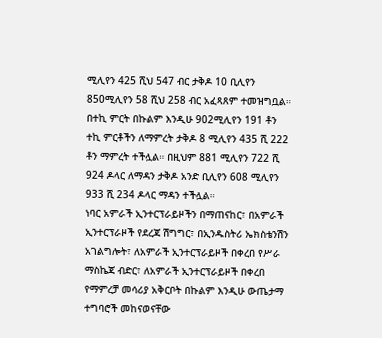ሚሊየን 425 ሺህ 547 ብር ታቅዶ 10 ቢሊየን 850ሚሊየን 58 ሺህ 258 ብር አፈጻጸም ተመዝግቧል። በተኪ ምርት በኩልም እንዲሁ 902ሚሊየን 191 ቶን ተኪ ምርቶችን ለማምረት ታቅዶ 8 ሚሊየን 435 ሺ 222 ቶን ማምረት ተችሏል። በዚህም 881 ሚሊየን 722 ሺ 924 ዶላር ለማዳን ታቅዶ አንድ ቢሊየን 608 ሚሊየን 933 ሺ 234 ዶላር ማዳን ተችሏል።
ነባር አምራች ኢንተርፕራይዞችን በማጠናከር፣ በአምራች ኢንተርፕራዞች የደረጃ ሽግግር፣ በኢንዱስትሪ ኤክስቴንሽን አገልግሎት፣ ለአምራች ኢንተርፕራይዞች በቀረበ የሥራ ማስኬጃ ብድር፣ ለአምራች ኢንተርፕራይዞች በቀረበ የማምረቻ መሳሪያ አቅርቦት በኩልም እንዲሁ ውጤታማ ተግባሮች መከናወናቸው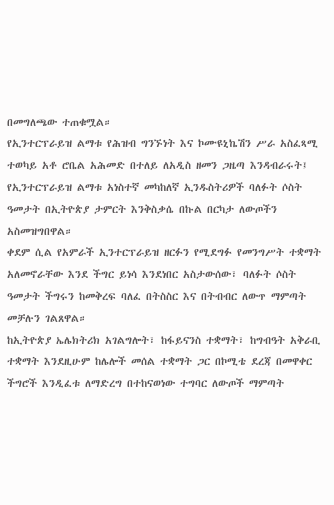በመግለጫው ተጠቁሟል።
የኢንተርፕራይዝ ልማቱ የሕዝብ ግንኙነት እና ኮሙዩኒኬሽን ሥራ አስፈጻሚ ተወካይ አቶ ሮቤል አሕመድ በተለይ ለአዲስ ዘመን ጋዜጣ እንዳብራሩት፤ የኢንተርፕራይዝ ልማቱ አነስተኛ መካከለኛ ኢንዱስትሪዎች ባለፉት ሶስት ዓመታት በኢትዮጵያ ታምርት እንቅስቃሴ በኩል በርካታ ለውጦችን አስመዝግበዋል።
ቀደም ሲል የአምራች ኢንተርፕራይዝ ዘርፉን የሚደግፉ የመንግሥት ተቋማት አለመኖራቸው እንደ ችግር ይነሳ እንደነበር አስታውሰው፣ ባለፉት ሶስት ዓመታት ችግሩን ከመቅረፍ ባለፈ በትስስር እና በትብብር ለውጥ ማምጣት መቻሉን ገልጸዋል።
ከኢትዮጵያ ኤሌክትሪክ አገልግሎት፣ ከፋይናንስ ተቋማት፣ ከግብዓት አቅራቢ ተቋማት እንደዚሁም ከሌሎች መሰል ተቋማት ጋር በኮሚቴ ደረጃ በመዋቀር ችግሮች እንዲፈቱ ለማድረግ በተከናወነው ተግባር ለውጦች ማምጣት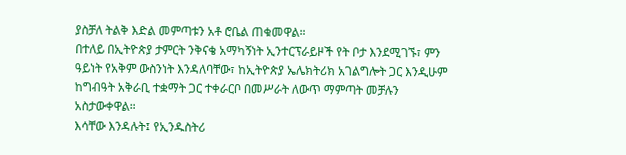ያስቻለ ትልቅ እድል መምጣቱን አቶ ሮቤል ጠቁመዋል።
በተለይ በኢትዮጵያ ታምርት ንቅናቄ አማካኝነት ኢንተርፕራይዞች የት ቦታ እንደሚገኙ፣ ምን ዓይነት የአቅም ውስንነት እንዳለባቸው፣ ከኢትዮጵያ ኤሌክትሪክ አገልግሎት ጋር እንዲሁም ከግብዓት አቅራቢ ተቋማት ጋር ተቀራርቦ በመሥራት ለውጥ ማምጣት መቻሉን አስታውቀዋል።
እሳቸው እንዳሉት፤ የኢንዱስትሪ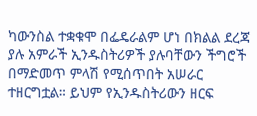ካውንስል ተቋቁሞ በፌዴራልም ሆነ በክልል ደረጃ ያሉ አምራች ኢንዱስትሪዎች ያሉባቸውን ችግሮች በማድመጥ ምላሽ የሚሰጥበት አሠራር ተዘርግቷል። ይህም የኢንዱስትሪውን ዘርፍ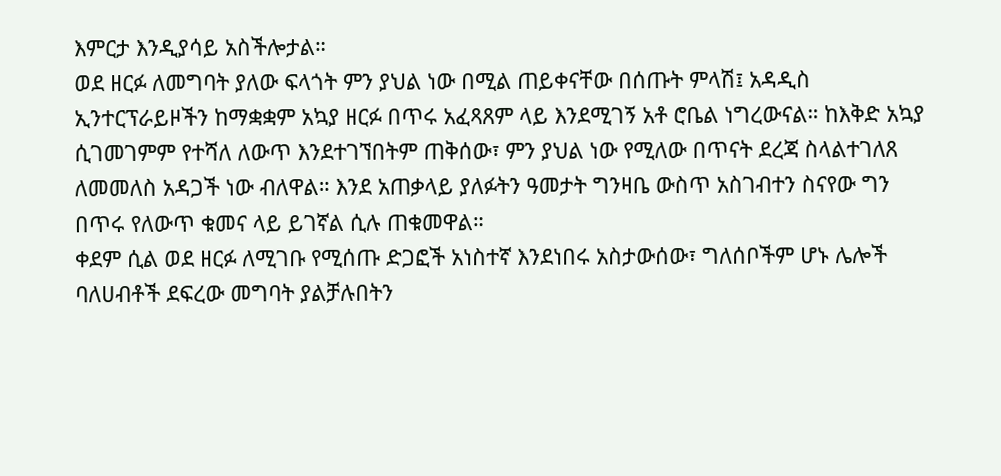እምርታ እንዲያሳይ አስችሎታል።
ወደ ዘርፉ ለመግባት ያለው ፍላጎት ምን ያህል ነው በሚል ጠይቀናቸው በሰጡት ምላሽ፤ አዳዲስ ኢንተርፕራይዞችን ከማቋቋም አኳያ ዘርፉ በጥሩ አፈጻጸም ላይ እንደሚገኝ አቶ ሮቤል ነግረውናል። ከእቅድ አኳያ ሲገመገምም የተሻለ ለውጥ እንደተገኘበትም ጠቅሰው፣ ምን ያህል ነው የሚለው በጥናት ደረጃ ስላልተገለጸ ለመመለስ አዳጋች ነው ብለዋል። እንደ አጠቃላይ ያለፉትን ዓመታት ግንዛቤ ውስጥ አስገብተን ስናየው ግን በጥሩ የለውጥ ቁመና ላይ ይገኛል ሲሉ ጠቁመዋል።
ቀደም ሲል ወደ ዘርፉ ለሚገቡ የሚሰጡ ድጋፎች አነስተኛ እንደነበሩ አስታውሰው፣ ግለሰቦችም ሆኑ ሌሎች ባለሀብቶች ደፍረው መግባት ያልቻሉበትን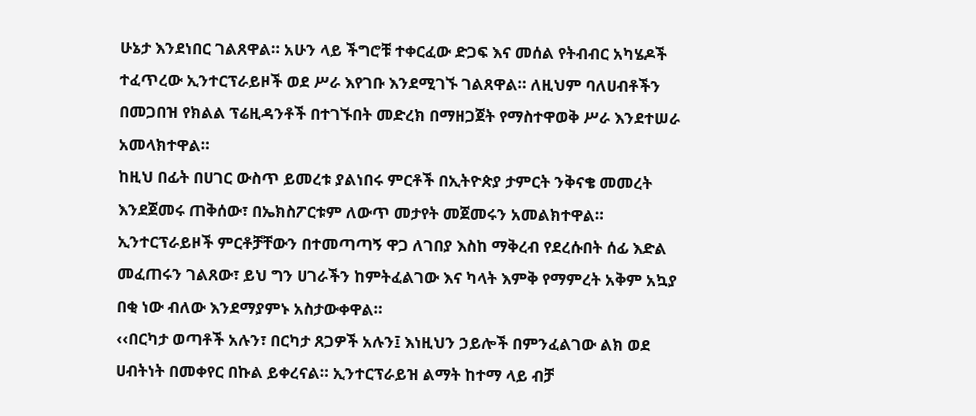ሁኔታ እንደነበር ገልጸዋል። አሁን ላይ ችግሮቹ ተቀርፈው ድጋፍ እና መሰል የትብብር አካሄዶች ተፈጥረው ኢንተርፕራይዞች ወደ ሥራ እየገቡ እንደሚገኙ ገልጸዋል። ለዚህም ባለሀብቶችን በመጋበዝ የክልል ፕሬዚዳንቶች በተገኙበት መድረክ በማዘጋጀት የማስተዋወቅ ሥራ እንደተሠራ አመላክተዋል።
ከዚህ በፊት በሀገር ውስጥ ይመረቱ ያልነበሩ ምርቶች በኢትዮጵያ ታምርት ንቅናቄ መመረት እንደጀመሩ ጠቅሰው፣ በኤክስፖርቱም ለውጥ መታየት መጀመሩን አመልክተዋል። ኢንተርፕራይዞች ምርቶቻቸውን በተመጣጣኝ ዋጋ ለገበያ እስከ ማቅረብ የደረሱበት ሰፊ እድል መፈጠሩን ገልጸው፣ ይህ ግን ሀገራችን ከምትፈልገው እና ካላት እምቅ የማምረት አቅም አኳያ በቂ ነው ብለው እንደማያምኑ አስታውቀዋል።
‹‹በርካታ ወጣቶች አሉን፣ በርካታ ጸጋዎች አሉን፤ እነዚህን ኃይሎች በምንፈልገው ልክ ወደ ሀብትነት በመቀየር በኩል ይቀረናል። ኢንተርፕራይዝ ልማት ከተማ ላይ ብቻ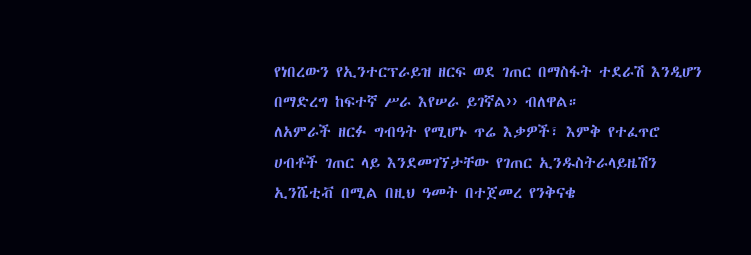የነበረውን የኢንተርፕራይዝ ዘርፍ ወደ ገጠር በማስፋት ተደራሽ እንዲሆን በማድረግ ከፍተኛ ሥራ እየሠራ ይገኛል›› ብለዋል።
ለአምራች ዘርፉ ግብዓት የሚሆኑ ጥሬ እቃዎች፣ እምቅ የተፈጥሮ ሀብቶች ገጠር ላይ እንደመገኘታቸው የገጠር ኢንዱስትራላይዜሽን ኢንሼቲቭ በሚል በዚህ ዓመት በተጀመረ የንቅናቄ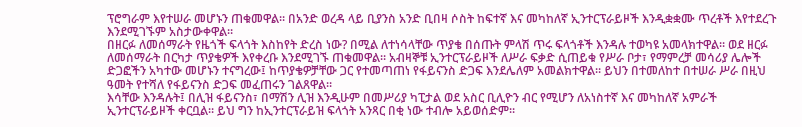ፕሮግራም እየተሠራ መሆኑን ጠቁመዋል። በአንድ ወረዳ ላይ ቢያንስ አንድ ቢበዛ ሶስት ከፍተኛ እና መካከለኛ ኢንተርፕራይዞች እንዲቋቋሙ ጥረቶች እየተደረጉ እንደሚገኙም አስታውቀዋል።
በዘርፉ ለመሰማራት የዜጎች ፍላጎት እስከየት ድረስ ነው? በሚል ለተነሳላቸው ጥያቄ በሰጡት ምላሽ ጥሩ ፍላጎቶች እንዳሉ ተወካዩ አመላክተዋል። ወደ ዘርፉ ለመሰማራት በርካታ ጥያቄዎች እየቀረቡ እንደሚገኙ ጠቁመዋል። አብዛኞቹ ኢንተርፕራይዞች ለሥራ ፍቃድ ሲጠይቁ የሥራ ቦታ፣ የማምረቻ መሳሪያ ሌሎች ድጋፎችን አካተው መሆኑን ተናግረው፤ ከጥያቄዎቻቸው ጋር የተመጣጠነ የፋይናንስ ድጋፍ እንደሌለም አመልክተዋል። ይህን በተመለከተ በተሠራ ሥራ በዚህ ዓመት የተሻለ የፋይናንስ ድጋፍ መፈጠሩን ገልጸዋል።
እሳቸው እንዳሉት፤ በሊዝ ፋይናንስ፣ በማሽን ሊዝ እንዲሁም በመሥሪያ ካፒታል ወደ አስር ቢሊዮን ብር የሚሆን ለአነስተኛ እና መካከለኛ አምራች ኢንተርፕራይዞች ቀርቧል። ይህ ግን ከኢንተርፕራይዝ ፍላጎት አንጻር በቂ ነው ተብሎ አይወሰድም።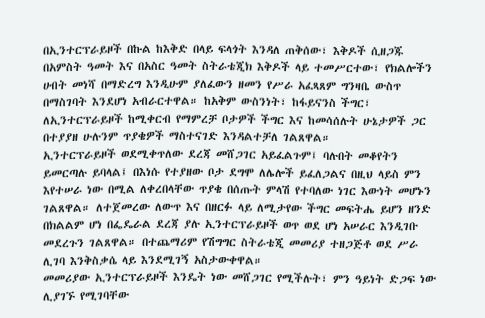በኢንተርፕራይዞች በኩል ከእቅድ በላይ ፍላጎት እንዳለ ጠቅሰው፣ እቅዶች ሲዘጋጁ በአምስት ዓመት እና በአስር ዓመት ስትራቴጂክ እቅዶች ላይ ተመሥርተው፣ የክልሎችን ሀብት መነሻ በማድረግ እንዲሁም ያለፈውን ዘመን የሥራ አፈጻጸም ግንዛቤ ውስጥ በማስገባት እንደሆነ አብራርተዋል። ከአቅም ውስንነት፣ ከፋይናንስ ችግር፣ ለኢንተርፕራይዞች ከሚቀርብ የማምረቻ ቦታዎች ችግር እና ከመሳሰሉት ሁኔታዎች ጋር በተያያዘ ሁሉንም ጥያቄዎች ማስተናገድ እንዳልተቻለ ገልጸዋል።
ኢንተርፕራይዞች ወደሚቀጥለው ደረጃ መሸጋገር አይፈልጉም፤ ባሉበት መቆየትን ይመርጣሉ ይባላል፤ በእነሱ የተያዘው ቦታ ደግሞ ለሌሎች ይፈለጋልና በዚህ ላይስ ምን እየተሠራ ነው በሚል ለቀረበላቸው ጥያቄ በሰጡት ምላሽ የተባለው ነገር እውነት መሆኑን ገልጸዋል። ለተጀመረው ለውጥ እና በዘርፉ ላይ ለሚታየው ችግር መፍትሔ ይሆን ዘንድ በክልልም ሆነ በፌዴራል ደረጃ ያሉ ኢንተርፕራይዞች ወጥ ወደ ሆነ አሠራር እንዲገቡ መደረጉን ገልጸዋል። በተጨማሪም የሽግግር ስትራቴጂ መመሪያ ተዘጋጅቶ ወደ ሥራ ሊገባ እንቅስቃሴ ላይ እንደሚገኝ አስታውቀዋል።
መመሪያው ኢንተርፕራይዞች እንዴት ነው መሸጋገር የሚችሉት፣ ምን ዓይነት ድጋፍ ነው ሊያገኙ የሚገባቸው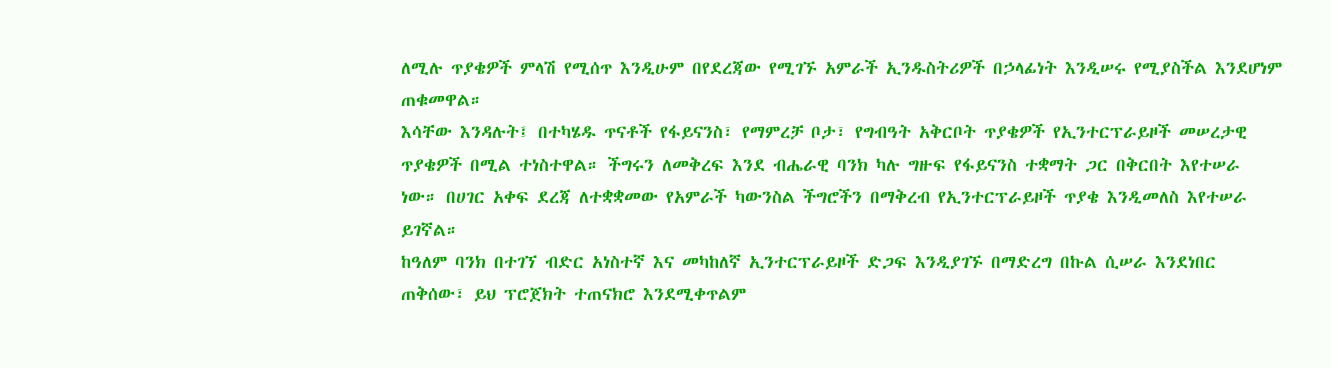ለሚሉ ጥያቄዎች ምላሽ የሚሰጥ እንዲሁም በየደረጃው የሚገኙ አምራች ኢንዱስትሪዎች በኃላፊነት እንዲሠሩ የሚያስችል እንደሆነም ጠቁመዋል።
እሳቸው እንዳሉት፤ በተካሄዱ ጥናቶች የፋይናንስ፣ የማምረቻ ቦታ፣ የግብዓት አቅርቦት ጥያቄዎች የኢንተርፕራይዞች መሠረታዊ ጥያቄዎች በሚል ተነስተዋል። ችግሩን ለመቅረፍ እንደ ብሔራዊ ባንክ ካሉ ግዙፍ የፋይናንስ ተቋማት ጋር በቅርበት እየተሠራ ነው። በሀገር አቀፍ ደረጃ ለተቋቋመው የአምራች ካውንስል ችግሮችን በማቅረብ የኢንተርፕራይዞች ጥያቄ እንዲመለስ እየተሠራ ይገኛል።
ከዓለም ባንክ በተገኘ ብድር አነስተኛ እና መካከለኛ ኢንተርፕራይዞች ድጋፍ እንዲያገኙ በማድረግ በኩል ሲሠራ እንደነበር ጠቅሰው፣ ይህ ፕሮጀክት ተጠናክሮ እንደሚቀጥልም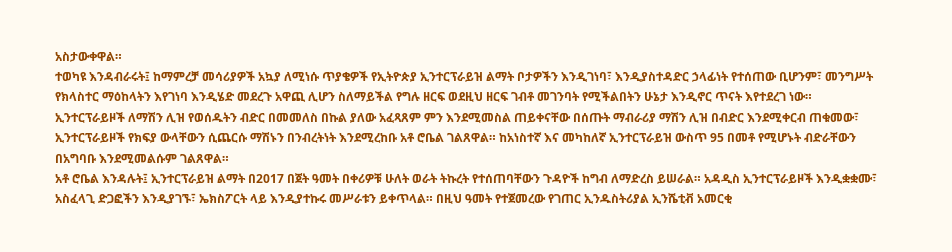አስታውቀዋል።
ተወካዩ እንዳብራሩት፤ ከማምረቻ መሳሪያዎች አኳያ ለሚነሱ ጥያቄዎች የኢትዮጵያ ኢንተርፕራይዝ ልማት ቦታዎችን እንዲገነባ፣ እንዲያስተዳድር ኃላፊነት የተሰጠው ቢሆንም፣ መንግሥት የክላስተር ማዕከላትን እየገነባ እንዲሄድ መደረጉ አዋጪ ሊሆን ስለማይችል የግሉ ዘርፍ ወደዚህ ዘርፍ ገብቶ መገንባት የሚችልበትን ሁኔታ እንዲኖር ጥናት እየተደረገ ነው።
ኢንተርፕራይዞች ለማሽን ሊዝ የወሰዱትን ብድር በመመለስ በኩል ያለው አፈጻጸም ምን እንደሚመስል ጠይቀናቸው በሰጡት ማብራሪያ ማሽን ሊዝ በብድር እንደሚቀርብ ጠቁመው፣ ኢንተርፕራይዞች የክፍያ ውላቸውን ሲጨርሱ ማሽኑን በንብረትነት እንደሚረከቡ አቶ ሮቤል ገልጸዋል። ከአነስተኛ እና መካከለኛ ኢንተርፕራይዝ ውስጥ 95 በመቶ የሚሆኑት ብድራቸውን በአግባቡ እንደሚመልሱም ገልጸዋል።
አቶ ሮቤል እንዳሉት፤ ኢንተርፕራይዝ ልማት በ2017 በጀት ዓመት በቀሪዎቹ ሁለት ወራት ትኩረት የተሰጠባቸውን ጉዳዮች ከግብ ለማድረስ ይሠራል። አዳዲስ ኢንተርፕራይዞች እንዲቋቋሙ፣ አስፈላጊ ድጋፎችን እንዲያገኙ፣ ኤክስፖርት ላይ እንዲያተኩሩ መሥራቱን ይቀጥላል። በዚህ ዓመት የተጀመረው የገጠር ኢንዱስትሪያል ኢንሼቲቭ አመርቂ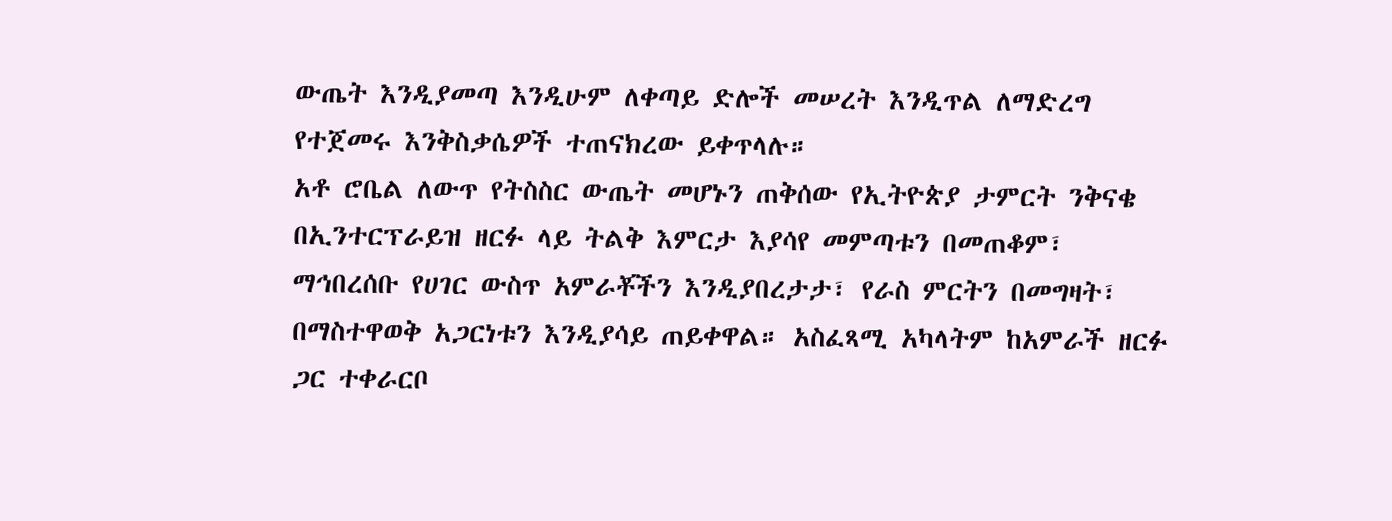ውጤት እንዲያመጣ እንዲሁም ለቀጣይ ድሎች መሠረት እንዲጥል ለማድረግ የተጀመሩ እንቅስቃሴዎች ተጠናክረው ይቀጥላሉ።
አቶ ሮቤል ለውጥ የትስስር ውጤት መሆኑን ጠቅሰው የኢትዮጵያ ታምርት ንቅናቄ በኢንተርፕራይዝ ዘርፉ ላይ ትልቅ እምርታ እያሳየ መምጣቱን በመጠቆም፣ ማኅበረሰቡ የሀገር ውስጥ አምራቾችን እንዲያበረታታ፣ የራስ ምርትን በመግዛት፣ በማስተዋወቅ አጋርነቱን እንዲያሳይ ጠይቀዋል። አስፈጻሚ አካላትም ከአምራች ዘርፉ ጋር ተቀራርቦ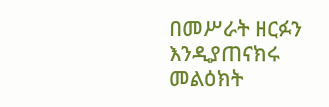በመሥራት ዘርፉን እንዲያጠናክሩ መልዕክት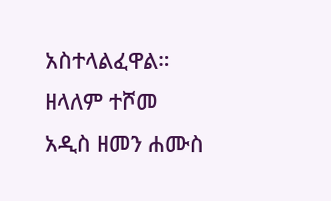አስተላልፈዋል።
ዘላለም ተሾመ
አዲስ ዘመን ሐሙስ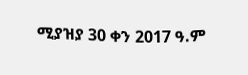ሚያዝያ 30 ቀን 2017 ዓ.ም